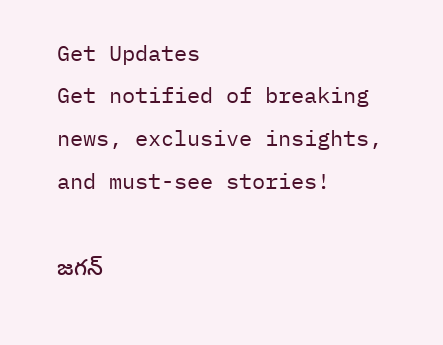Get Updates
Get notified of breaking news, exclusive insights, and must-see stories!

జగన్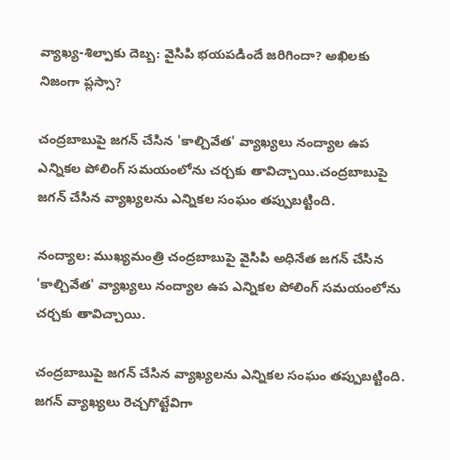వ్యాఖ్య-శిల్పాకు దెబ్బ: వైసిపి భయపడిందే జరిగిందా? అఖిలకు నిజంగా ప్లస్సా?

చంద్రబాబుపై జగన్ చేసిన 'కాల్చివేత' వ్యాఖ్యలు నంద్యాల ఉప ఎన్నికల పోలింగ్ సమయంలోను చర్చకు తావిచ్చాయి.చంద్రబాబుపై జగన్ చేసిన వ్యాఖ్యలను ఎన్నికల సంఘం తప్పుబట్టింది.

నంద్యాల: ముఖ్యమంత్రి చంద్రబాబుపై వైసిపి అధినేత జగన్ చేసిన 'కాల్చివేత' వ్యాఖ్యలు నంద్యాల ఉప ఎన్నికల పోలింగ్ సమయంలోను చర్చకు తావిచ్చాయి.

చంద్రబాబుపై జగన్ చేసిన వ్యాఖ్యలను ఎన్నికల సంఘం తప్పుబట్టింది. జగన్ వ్యాఖ్యలు రెచ్చగొట్టేవిగా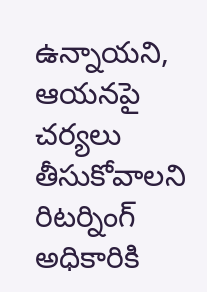ఉన్నాయని, ఆయనపై చర్యలు తీసుకోవాలని రిటర్నింగ్ అధికారికి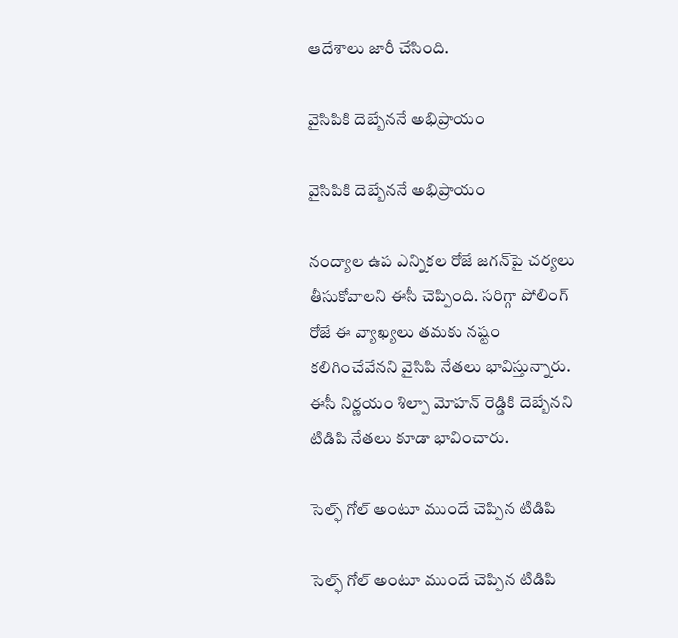ఆదేశాలు జారీ చేసింది.

వైసిపికి దెబ్బేననే అభిప్రాయం

వైసిపికి దెబ్బేననే అభిప్రాయం

నంద్యాల ఉప ఎన్నికల రోజే జగన్‌పై చర్యలు తీసుకోవాలని ఈసీ చెప్పింది. సరిగ్గా పోలింగ్ రోజే ఈ వ్యాఖ్యలు తమకు నష్టం కలిగించేవేనని వైసిపి నేతలు భావిస్తున్నారు. ఈసీ నిర్ణయం శిల్పా మోహన్ రెడ్డికి దెబ్బేనని టిడిపి నేతలు కూడా భావించారు.

సెల్ఫ్ గోల్ అంటూ ముందే చెప్పిన టిడిపి

సెల్ఫ్ గోల్ అంటూ ముందే చెప్పిన టిడిపి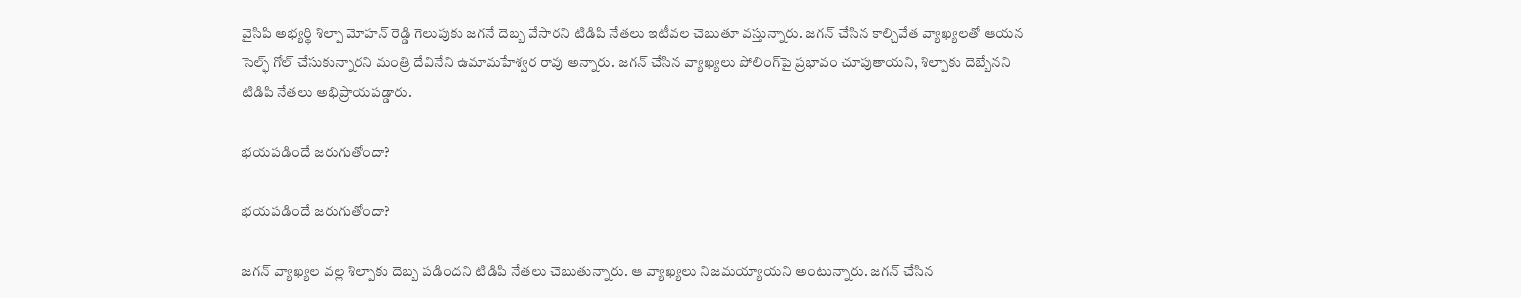వైసిపి అభ్యర్థి శిల్పా మోహన్ రెడ్డి గెలుపుకు జగనే దెబ్బ వేసారని టిడిపి నేతలు ఇటీవల చెబుతూ వస్తున్నారు. జగన్ చేసిన కాల్చివేత వ్యాఖ్యలతో ఆయన సెల్ఫ్ గోల్ చేసుకున్నారని మంత్రి దేవినేని ఉమామహేశ్వర రావు అన్నారు. జగన్ చేసిన వ్యాఖ్యలు పోలింగ్‌పై ప్రభావం చూపుతాయని, శిల్పాకు దెబ్బేనని టిడిపి నేతలు అభిప్రాయపడ్డారు.

భయపడిందే జరుగుతోందా?

భయపడిందే జరుగుతోందా?

జగన్ వ్యాఖ్యల వల్ల శిల్పాకు దెబ్బ పడిందని టిడిపి నేతలు చెబుతున్నారు. ఆ వ్యాఖ్యలు నిజమయ్యాయని అంటున్నారు. జగన్ చేసిన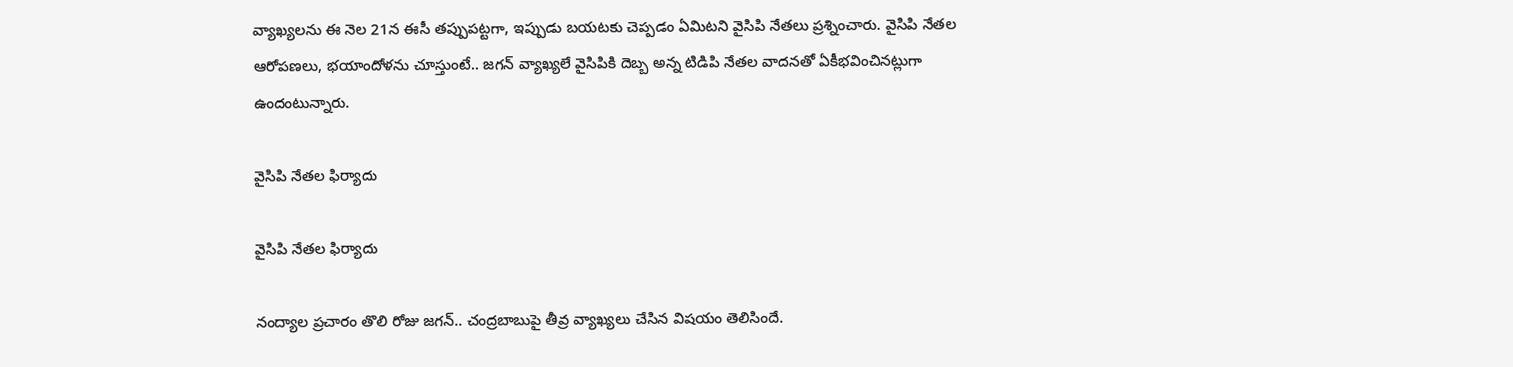వ్యాఖ్యలను ఈ నెల 21న ఈసీ తప్పుపట్టగా, ఇప్పుడు బయటకు చెప్పడం ఏమిటని వైసిపి నేతలు ప్రశ్నించారు. వైసిపి నేతల ఆరోపణలు, భయాందోళను చూస్తుంటే.. జగన్ వ్యాఖ్యలే వైసిపికి దెబ్బ అన్న టిడిపి నేతల వాదనతో ఏకీభవించినట్లుగా ఉందంటున్నారు.

వైసిపి నేతల ఫిర్యాదు

వైసిపి నేతల ఫిర్యాదు

నంద్యాల ప్రచారం తొలి రోజు జగన్.. చంద్రబాబుపై తీవ్ర వ్యాఖ్యలు చేసిన విషయం తెలిసిందే.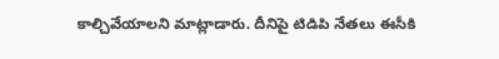కాల్చివేయాలని మాట్లాడారు. దీనిపై టిడిపి నేతలు ఈసీకి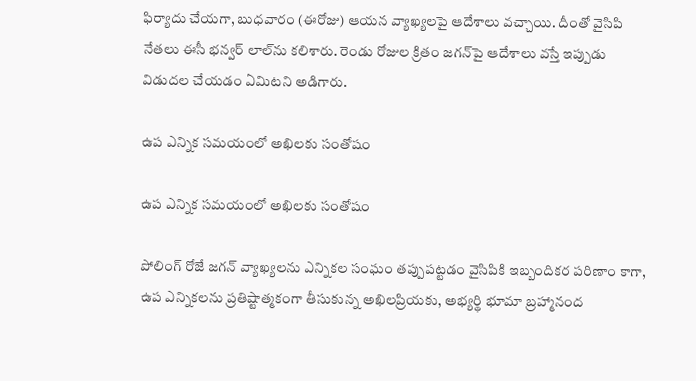ఫిర్యాదు చేయగా, బుధవారం (ఈరోజు) ఆయన వ్యాఖ్యలపై ఆదేశాలు వచ్చాయి. దీంతో వైసిపి నేతలు ఈసీ భన్వర్ లాల్‌ను కలిశారు. రెండు రోజుల క్రితం జగన్‌పై ఆదేశాలు వస్తే ఇప్పుడు విడుదల చేయడం ఏమిటని అడిగారు.

ఉప ఎన్నిక సమయంలో అఖిలకు సంతోషం

ఉప ఎన్నిక సమయంలో అఖిలకు సంతోషం

పోలింగ్ రోజే జగన్ వ్యాఖ్యలను ఎన్నికల సంఘం తప్పుపట్టడం వైసిపికి ఇబ్బందికర పరిణాం కాగా, ఉప ఎన్నికలను ప్రతిష్టాత్మకంగా తీసుకున్న అఖిలప్రియకు, అభ్యర్థి భూమా బ్రహ్మానంద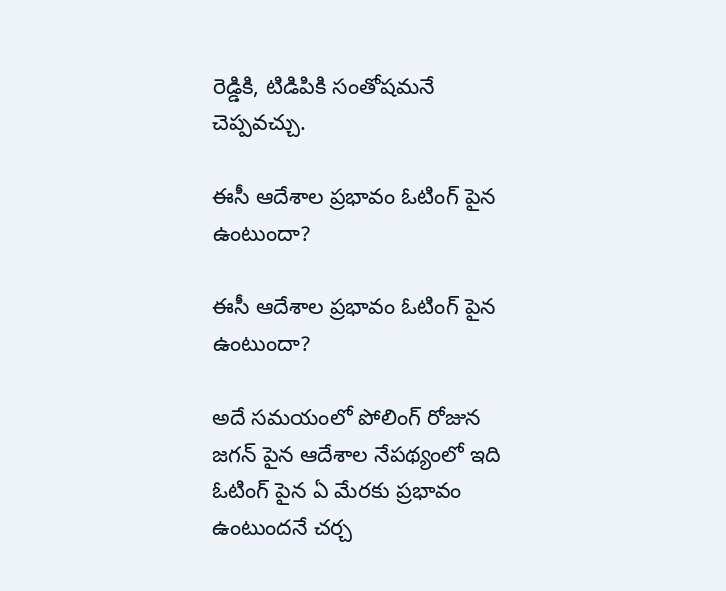రెడ్డికి, టిడిపికి సంతోషమనే చెప్పవచ్చు.

ఈసీ ఆదేశాల ప్రభావం ఓటింగ్ పైన ఉంటుందా?

ఈసీ ఆదేశాల ప్రభావం ఓటింగ్ పైన ఉంటుందా?

అదే సమయంలో పోలింగ్ రోజున జగన్ పైన ఆదేశాల నేపథ్యంలో ఇది ఓటింగ్ పైన ఏ మేరకు ప్రభావం ఉంటుందనే చర్చ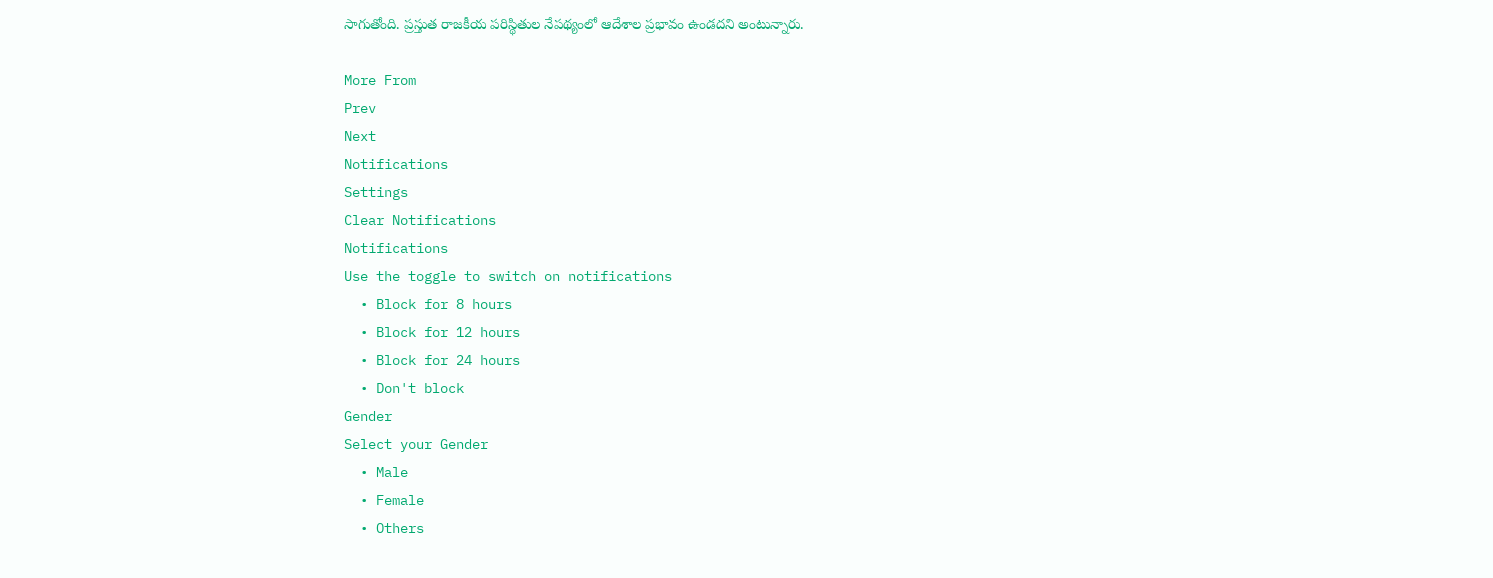సాగుతోంది. ప్రస్తుత రాజకీయ పరిస్థితుల నేపథ్యంలో ఆదేశాల ప్రభావం ఉండదని అంటున్నారు.

More From
Prev
Next
Notifications
Settings
Clear Notifications
Notifications
Use the toggle to switch on notifications
  • Block for 8 hours
  • Block for 12 hours
  • Block for 24 hours
  • Don't block
Gender
Select your Gender
  • Male
  • Female
  • Others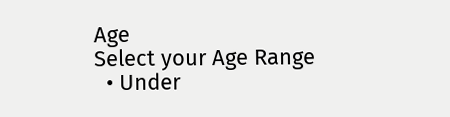Age
Select your Age Range
  • Under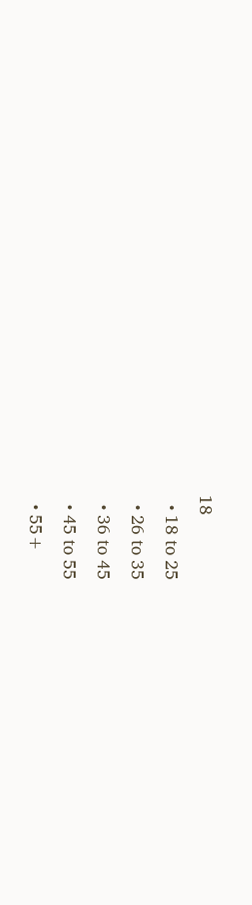18
  • 18 to 25
  • 26 to 35
  • 36 to 45
  • 45 to 55
  • 55+